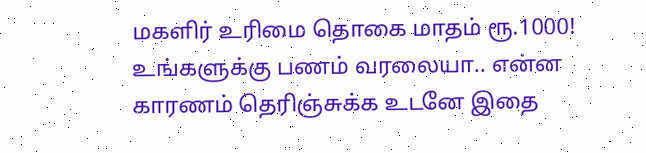மகளிர் உரிமை தொகை மாதம் ரூ.1000! உங்களுக்கு பணம் வரலையா.. என்ன காரணம் தெரிஞ்சுக்க உடனே இதை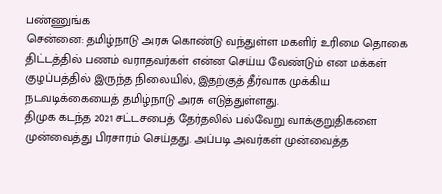பண்ணுங்க
சென்னை: தமிழ்நாடு அரசு கொண்டு வந்துள்ள மகளிர் உரிமை தொகை திட்டத்தில் பணம் வராதவர்கள் என்ன செய்ய வேண்டும் என மக்கள் குழப்பத்தில் இருந்த நிலையில், இதற்குத் தீர்வாக முக்கிய நடவடிக்கையைத் தமிழ்நாடு அரசு எடுத்துள்ளது.
திமுக கடந்த 2021 சட்டசபைத் தேர்தலில் பல்வேறு வாக்குறுதிகளை முன்வைத்து பிரசாரம் செய்தது. அப்படி அவர்கள் முன்வைத்த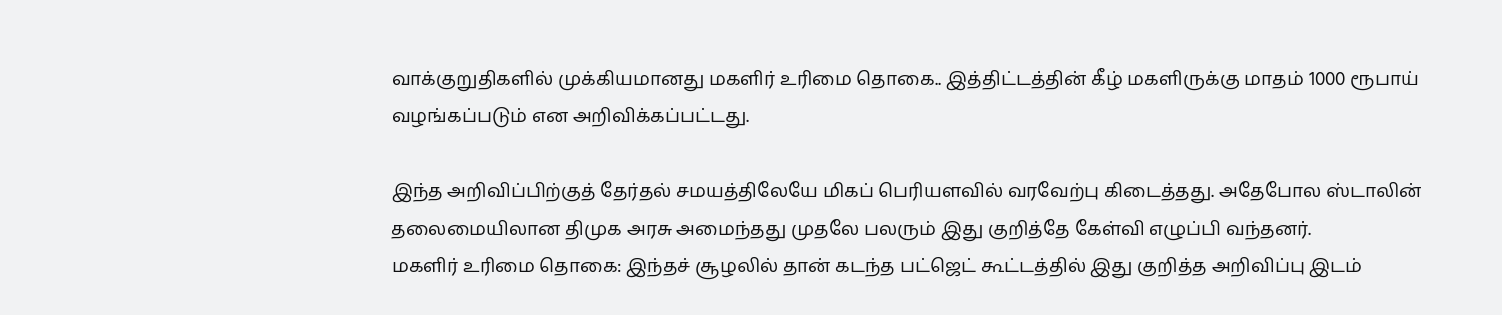வாக்குறுதிகளில் முக்கியமானது மகளிர் உரிமை தொகை.. இத்திட்டத்தின் கீழ் மகளிருக்கு மாதம் 1000 ரூபாய் வழங்கப்படும் என அறிவிக்கப்பட்டது.

இந்த அறிவிப்பிற்குத் தேர்தல் சமயத்திலேயே மிகப் பெரியளவில் வரவேற்பு கிடைத்தது. அதேபோல ஸ்டாலின் தலைமையிலான திமுக அரசு அமைந்தது முதலே பலரும் இது குறித்தே கேள்வி எழுப்பி வந்தனர்.
மகளிர் உரிமை தொகை: இந்தச் சூழலில் தான் கடந்த பட்ஜெட் கூட்டத்தில் இது குறித்த அறிவிப்பு இடம்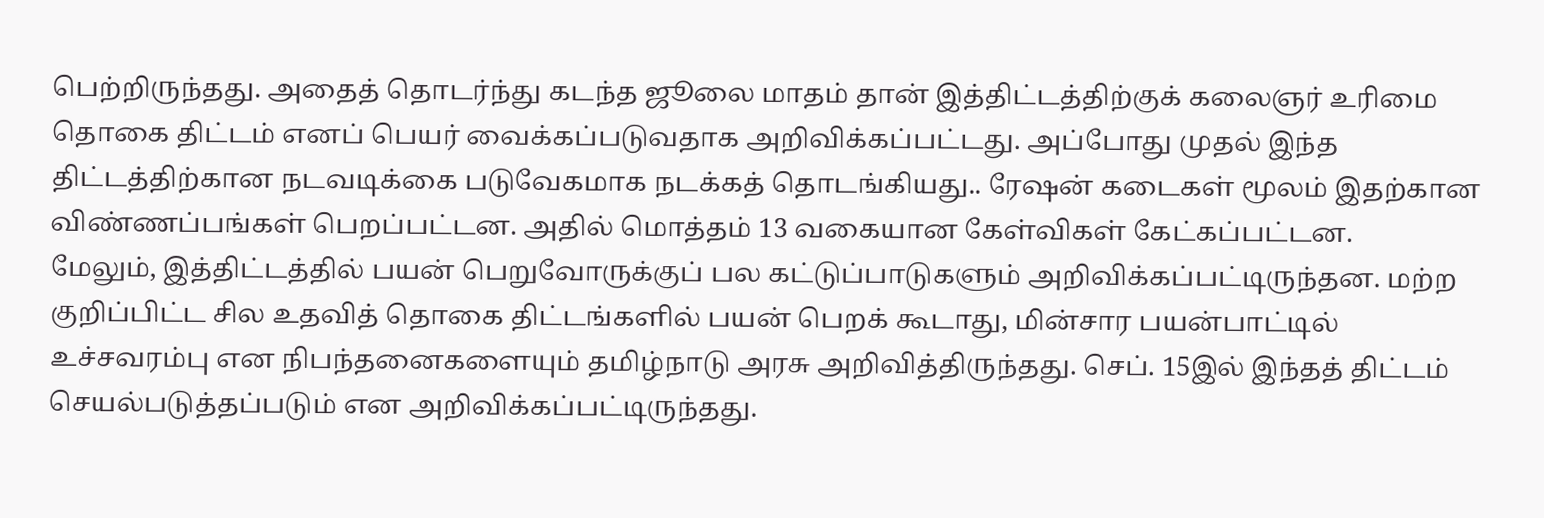பெற்றிருந்தது. அதைத் தொடர்ந்து கடந்த ஜூலை மாதம் தான் இத்திட்டத்திற்குக் கலைஞர் உரிமை தொகை திட்டம் எனப் பெயர் வைக்கப்படுவதாக அறிவிக்கப்பட்டது. அப்போது முதல் இந்த திட்டத்திற்கான நடவடிக்கை படுவேகமாக நடக்கத் தொடங்கியது.. ரேஷன் கடைகள் மூலம் இதற்கான விண்ணப்பங்கள் பெறப்பட்டன. அதில் மொத்தம் 13 வகையான கேள்விகள் கேட்கப்பட்டன.
மேலும், இத்திட்டத்தில் பயன் பெறுவோருக்குப் பல கட்டுப்பாடுகளும் அறிவிக்கப்பட்டிருந்தன. மற்ற குறிப்பிட்ட சில உதவித் தொகை திட்டங்களில் பயன் பெறக் கூடாது, மின்சார பயன்பாட்டில் உச்சவரம்பு என நிபந்தனைகளையும் தமிழ்நாடு அரசு அறிவித்திருந்தது. செப். 15இல் இந்தத் திட்டம் செயல்படுத்தப்படும் என அறிவிக்கப்பட்டிருந்தது.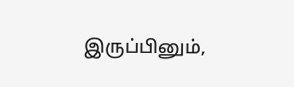இருப்பினும்,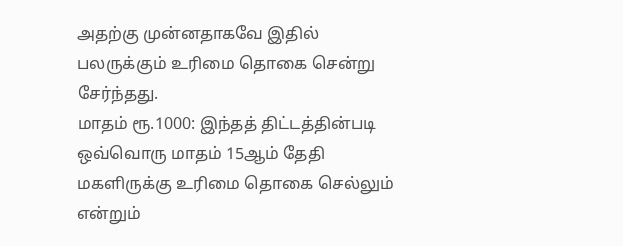அதற்கு முன்னதாகவே இதில் பலருக்கும் உரிமை தொகை சென்று சேர்ந்தது.
மாதம் ரூ.1000: இந்தத் திட்டத்தின்படி ஒவ்வொரு மாதம் 15ஆம் தேதி மகளிருக்கு உரிமை தொகை செல்லும் என்றும்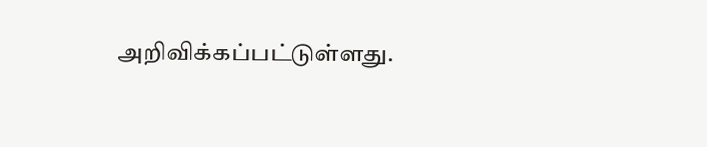அறிவிக்கப்பட்டுள்ளது.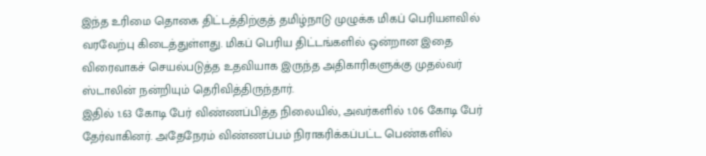இந்த உரிமை தொகை திட்டத்திற்குத் தமிழ்நாடு முழுக்க மிகப் பெரியளவில் வரவேற்பு கிடைத்துள்ளது. மிகப் பெரிய திட்டங்களில் ஒன்றான இதை விரைவாகச் செயல்படுத்த உதவியாக இருந்த அதிகாரிகளுக்கு முதல்வர் ஸ்டாலின் நன்றியும் தெரிவித்திருந்தார்.
இதில் 1.63 கோடி பேர் விண்ணப்பித்த நிலையில், அவர்களில் 1.06 கோடி பேர் தேர்வாகினர். அதேநேரம் விண்ணப்பம் நிராகரிக்கப்பட்ட பெண்களில்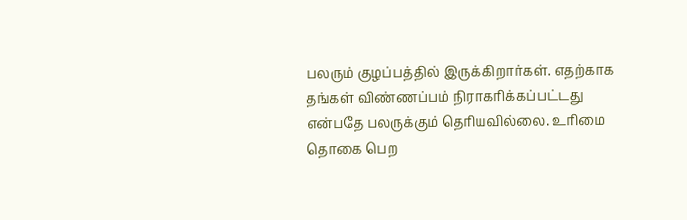பலரும் குழப்பத்தில் இருக்கிறார்கள். எதற்காக தங்கள் விண்ணப்பம் நிராகரிக்கப்பட்டது என்பதே பலருக்கும் தெரியவில்லை. உரிமை தொகை பெற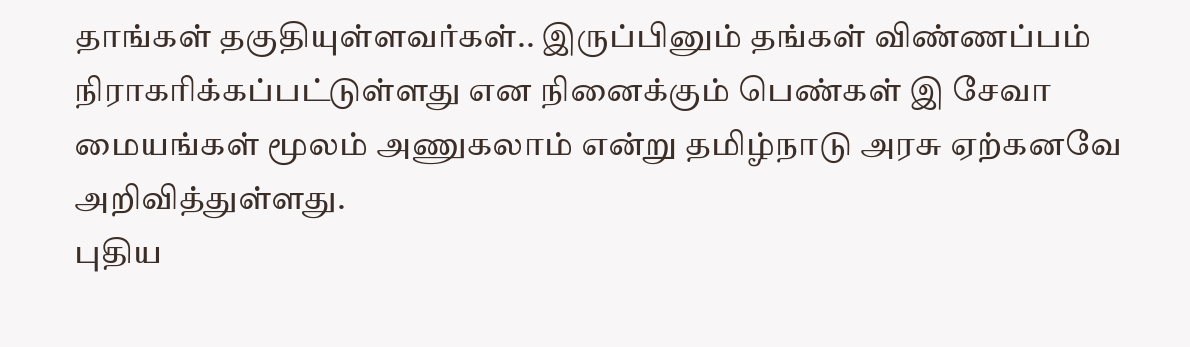தாங்கள் தகுதியுள்ளவர்கள்.. இருப்பினும் தங்கள் விண்ணப்பம் நிராகரிக்கப்பட்டுள்ளது என நினைக்கும் பெண்கள் இ சேவா மையங்கள் மூலம் அணுகலாம் என்று தமிழ்நாடு அரசு ஏற்கனவே அறிவித்துள்ளது.
புதிய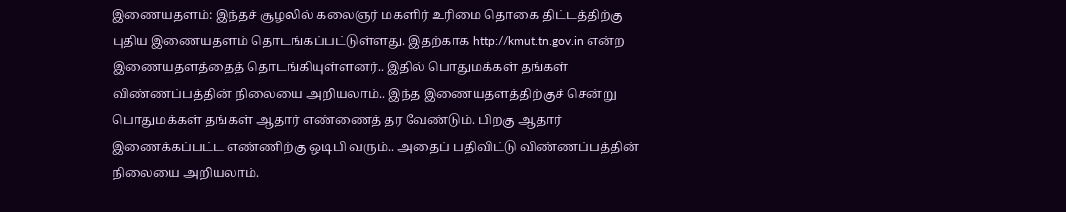இணையதளம்: இந்தச் சூழலில் கலைஞர் மகளிர் உரிமை தொகை திட்டத்திற்கு புதிய இணையதளம் தொடங்கப்பட்டுள்ளது. இதற்காக http://kmut.tn.gov.in என்ற இணையதளத்தைத் தொடங்கியுள்ளனர்.. இதில் பொதுமக்கள் தங்கள் விண்ணப்பத்தின் நிலையை அறியலாம்.. இந்த இணையதளத்திற்குச் சென்று பொதுமக்கள் தங்கள் ஆதார் எண்ணைத் தர வேண்டும். பிறகு ஆதார் இணைக்கப்பட்ட எண்ணிற்கு ஒடிபி வரும்.. அதைப் பதிவிட்டு விண்ணப்பத்தின் நிலையை அறியலாம்.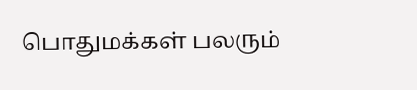பொதுமக்கள் பலரும்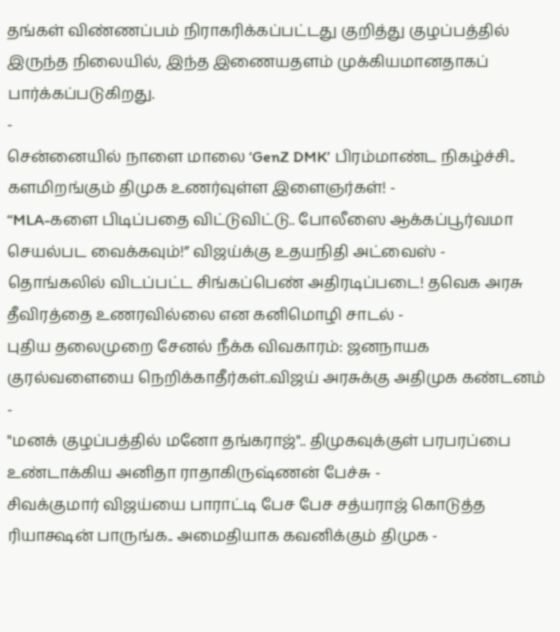தங்கள் விண்ணப்பம் நிராகரிக்கப்பட்டது குறித்து குழப்பத்தில் இருந்த நிலையில், இந்த இணையதளம் முக்கியமானதாகப் பார்க்கப்படுகிறது.
-
சென்னையில் நாளை மாலை ‘GenZ DMK’ பிரம்மாண்ட நிகழ்ச்சி.. களமிறங்கும் திமுக உணர்வுள்ள இளைஞர்கள்! -
“MLA-களை பிடிப்பதை விட்டுவிட்டு.. போலீஸை ஆக்கப்பூர்வமா செயல்பட வைக்கவும்!” விஜய்க்கு உதயநிதி அட்வைஸ் -
தொங்கலில் விடப்பட்ட சிங்கப்பெண் அதிரடிப்படை! தவெக அரசு தீவிரத்தை உணரவில்லை என கனிமொழி சாடல் -
புதிய தலைமுறை சேனல் நீக்க விவகாரம்: ஜனநாயக குரல்வளையை நெறிக்காதீர்கள்..விஜய் அரசுக்கு அதிமுக கண்டனம் -
"மனக் குழப்பத்தில் மனோ தங்கராஜ்".. திமுகவுக்குள் பரபரப்பை உண்டாக்கிய அனிதா ராதாகிருஷ்ணன் பேச்சு -
சிவக்குமார் விஜய்யை பாராட்டி பேச பேச சத்யராஜ் கொடுத்த ரியாக்ஷன் பாருங்க.. அமைதியாக கவனிக்கும் திமுக -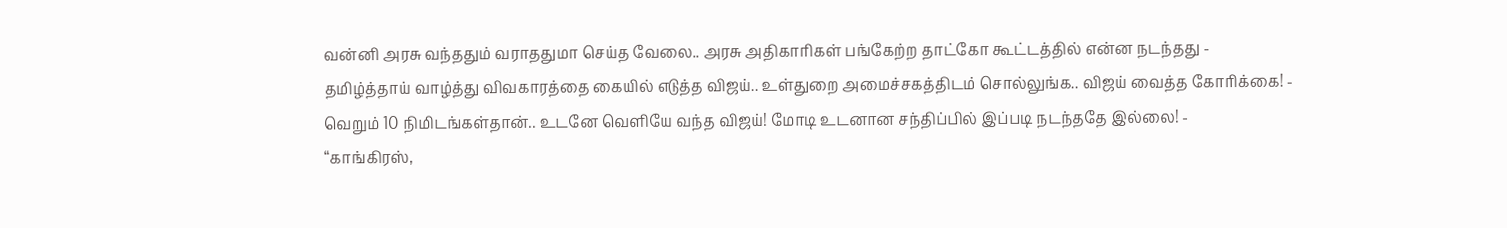வன்னி அரசு வந்ததும் வராததுமா செய்த வேலை.. அரசு அதிகாரிகள் பங்கேற்ற தாட்கோ கூட்டத்தில் என்ன நடந்தது -
தமிழ்த்தாய் வாழ்த்து விவகாரத்தை கையில் எடுத்த விஜய்.. உள்துறை அமைச்சகத்திடம் சொல்லுங்க.. விஜய் வைத்த கோரிக்கை! -
வெறும் 10 நிமிடங்கள்தான்.. உடனே வெளியே வந்த விஜய்! மோடி உடனான சந்திப்பில் இப்படி நடந்ததே இல்லை! -
“காங்கிரஸ்,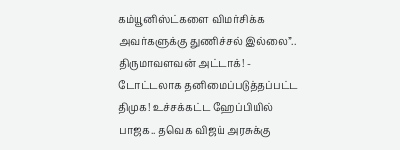கம்யூனிஸ்ட்களை விமர்சிக்க அவர்களுக்கு துணிச்சல் இல்லை”.. திருமாவளவன் அட்டாக்! -
டோட்டலாக தனிமைப்படுத்தப்பட்ட திமுக! உச்சக்கட்ட ஹேப்பியில் பாஜக.. தவெக விஜய் அரசுக்கு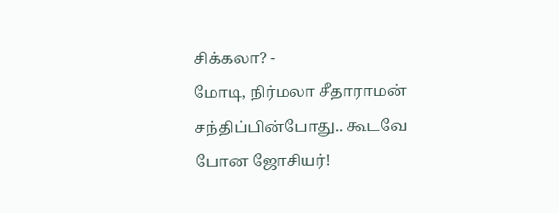சிக்கலா? -
மோடி, நிர்மலா சீதாராமன் சந்திப்பின்போது.. கூடவே போன ஜோசியர்!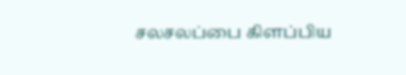சலசலப்பை கிளப்பிய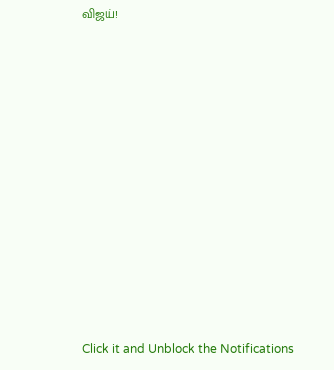விஜய்!












Click it and Unblock the Notifications